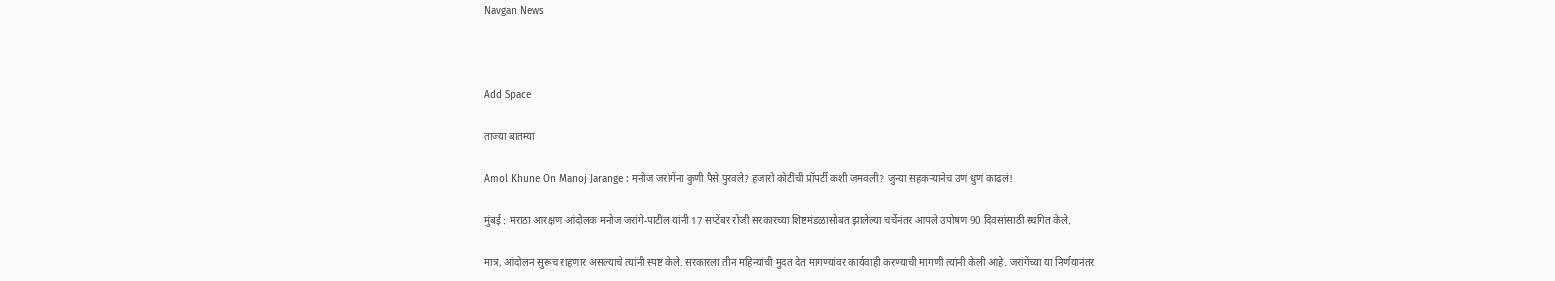Navgan News



Add Space

ताज्या बातम्या

Amol Khune On Manoj Jarange : मनोज जरांगेंना कुणी पैसे पुरवले? हजारो कोटींची प्रॉपर्टी कशी जमवली? जुन्या सहकऱ्यानेच उणं धुणं काढलं!

मुंबई : मराठा आरक्षण आंदोलक मनोज जरांगे-पाटील यांनी 17 सप्टेंबर रोजी सरकारच्या शिष्टमंडळासोबत झालेल्या चर्चेनंतर आपले उपोषण 90 दिवसांसाठी स्थगित केले.

मात्र, आंदोलन सुरूच राहणार असल्याचे त्यांनी स्पष्ट केले. सरकारला तीन महिन्यांची मुदत देत मागण्यांवर कार्यवाही करण्याची मागणी त्यांनी केली आहे. जरांगेंच्या या निर्णयानंतर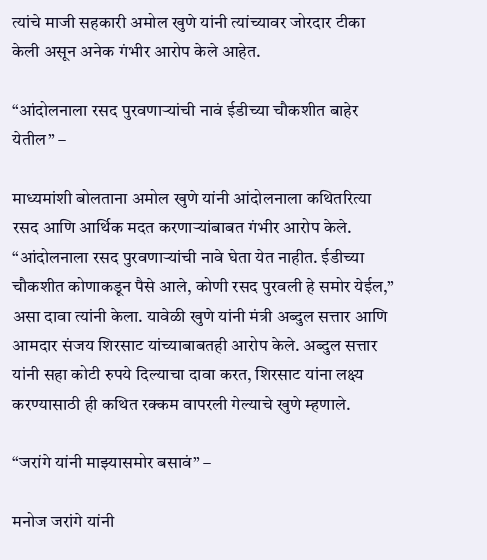त्यांचे माजी सहकारी अमोल खुणे यांनी त्यांच्यावर जोरदार टीका केली असून अनेक गंभीर आरोप केले आहेत.

“आंदोलनाला रसद पुरवणाऱ्यांची नावं ईडीच्या चौकशीत बाहेर येतील” –

माध्यमांशी बोलताना अमोल खुणे यांनी आंदोलनाला कथितरित्या रसद आणि आर्थिक मदत करणाऱ्यांबाबत गंभीर आरोप केले. “आंदोलनाला रसद पुरवणाऱ्यांची नावे घेता येत नाहीत. ईडीच्या चौकशीत कोणाकडून पैसे आले, कोणी रसद पुरवली हे समोर येईल,” असा दावा त्यांनी केला. यावेळी खुणे यांनी मंत्री अब्दुल सत्तार आणि आमदार संजय शिरसाट यांच्याबाबतही आरोप केले. अब्दुल सत्तार यांनी सहा कोटी रुपये दिल्याचा दावा करत, शिरसाट यांना लक्ष्य करण्यासाठी ही कथित रक्कम वापरली गेल्याचे खुणे म्हणाले.

“जरांगे यांनी माझ्यासमोर बसावं” –

मनोज जरांगे यांनी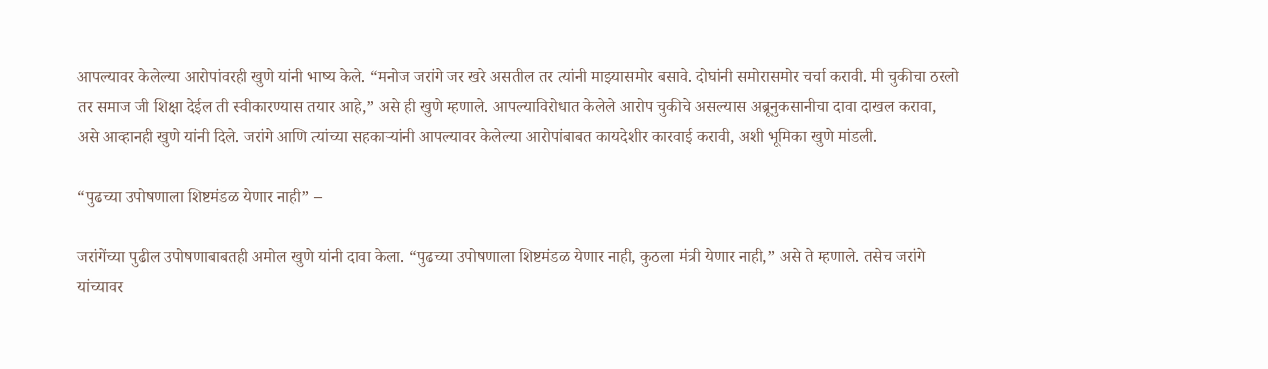आपल्यावर केलेल्या आरोपांवरही खुणे यांनी भाष्य केले. “मनोज जरांगे जर खरे असतील तर त्यांनी माझ्यासमोर बसावे. दोघांनी समोरासमोर चर्चा करावी. मी चुकीचा ठरलो तर समाज जी शिक्षा देईल ती स्वीकारण्यास तयार आहे,” असे ही खुणे म्हणाले. आपल्याविरोधात केलेले आरोप चुकीचे असल्यास अब्रूनुकसानीचा दावा दाखल करावा, असे आव्हानही खुणे यांनी दिले. जरांगे आणि त्यांच्या सहकाऱ्यांनी आपल्यावर केलेल्या आरोपांबाबत कायदेशीर कारवाई करावी, अशी भूमिका खुणे मांडली.

“पुढच्या उपोषणाला शिष्टमंडळ येणार नाही” –

जरांगेंच्या पुढील उपोषणाबाबतही अमोल खुणे यांनी दावा केला. “पुढच्या उपोषणाला शिष्टमंडळ येणार नाही, कुठला मंत्री येणार नाही,” असे ते म्हणाले. तसेच जरांगे यांच्यावर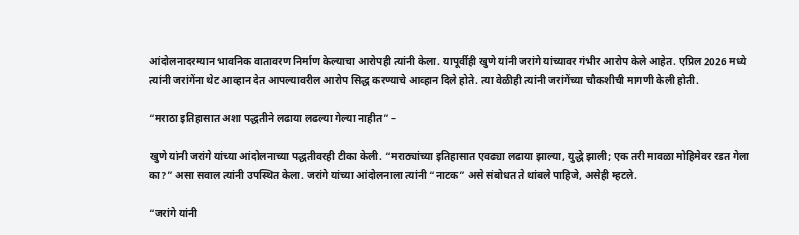आंदोलनादरम्यान भावनिक वातावरण निर्माण केल्याचा आरोपही त्यांनी केला. यापूर्वीही खुणे यांनी जरांगे यांच्यावर गंभीर आरोप केले आहेत. एप्रिल 2026 मध्ये त्यांनी जरांगेंना थेट आव्हान देत आपल्यावरील आरोप सिद्ध करण्याचे आव्हान दिले होते. त्या वेळीही त्यांनी जरांगेंच्या चौकशीची मागणी केली होती.

“मराठा इतिहासात अशा पद्धतीने लढाया लढल्या गेल्या नाहीत” –

खुणे यांनी जरांगे यांच्या आंदोलनाच्या पद्धतीवरही टीका केली. “मराठ्यांच्या इतिहासात एवढ्या लढाया झाल्या, युद्धे झाली; एक तरी मावळा मोहिमेवर रडत गेला का?” असा सवाल त्यांनी उपस्थित केला. जरांगे यांच्या आंदोलनाला त्यांनी “नाटक” असे संबोधत ते थांबले पाहिजे, असेही म्हटले.

“जरांगे यांनी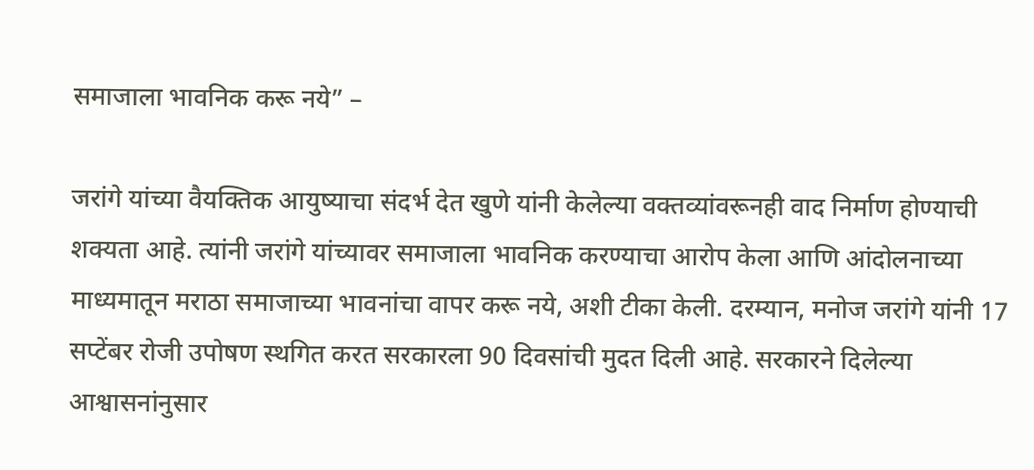समाजाला भावनिक करू नये” –

जरांगे यांच्या वैयक्तिक आयुष्याचा संदर्भ देत खुणे यांनी केलेल्या वक्तव्यांवरूनही वाद निर्माण होण्याची शक्यता आहे. त्यांनी जरांगे यांच्यावर समाजाला भावनिक करण्याचा आरोप केला आणि आंदोलनाच्या माध्यमातून मराठा समाजाच्या भावनांचा वापर करू नये, अशी टीका केली. दरम्यान, मनोज जरांगे यांनी 17 सप्टेंबर रोजी उपोषण स्थगित करत सरकारला 90 दिवसांची मुदत दिली आहे. सरकारने दिलेल्या आश्वासनांनुसार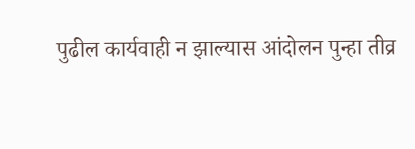पुढील कार्यवाही न झाल्यास आंदोलन पुन्हा तीव्र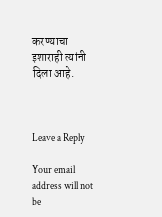करण्याचा इशाराही त्यांनी दिला आहे.



Leave a Reply

Your email address will not be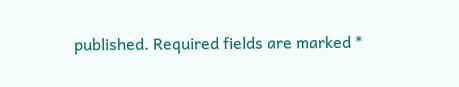published. Required fields are marked *